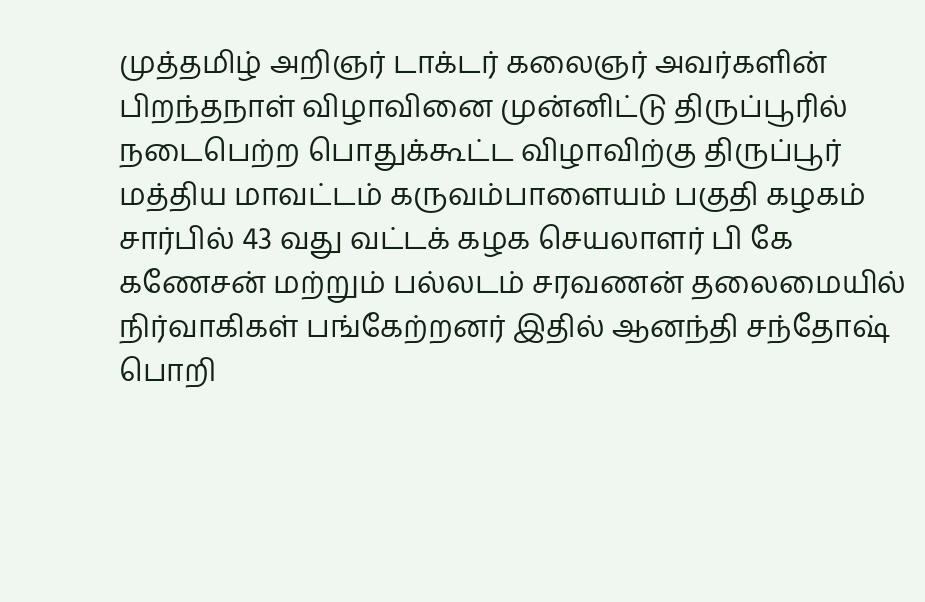முத்தமிழ் அறிஞர் டாக்டர் கலைஞர் அவர்களின் பிறந்தநாள் விழாவினை முன்னிட்டு திருப்பூரில் நடைபெற்ற பொதுக்கூட்ட விழாவிற்கு திருப்பூர் மத்திய மாவட்டம் கருவம்பாளையம் பகுதி கழகம் சார்பில் 43 வது வட்டக் கழக செயலாளர் பி கே கணேசன் மற்றும் பல்லடம் சரவணன் தலைமையில் நிர்வாகிகள் பங்கேற்றனர் இதில் ஆனந்தி சந்தோஷ் பொறி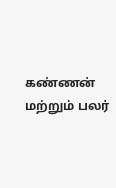கண்ணன் மற்றும் பலர்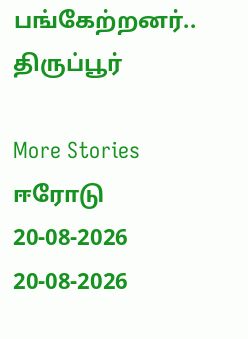பங்கேற்றனர்..
திருப்பூர்

More Stories
ஈரோடு
20-08-2026
20-08-2026